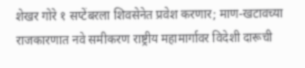शेखर गोरे १ सप्टेंबरला शिवसेनेत प्रवेश करणार; माण-खटावच्या राजकारणात नवे समीकरण राष्ट्रीय महामार्गावर विदेशी दारूची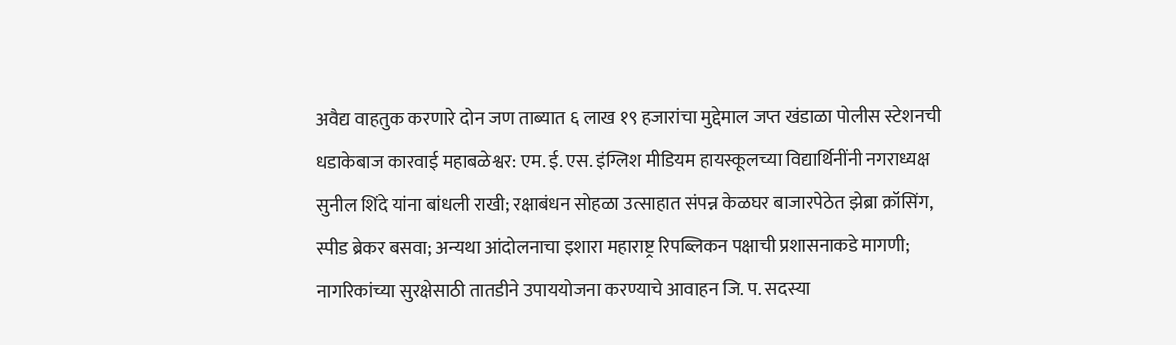अवैद्य वाहतुक करणारे दोन जण ताब्यात ६ लाख १९ हजारांचा मुद्देमाल जप्त खंडाळा पोलीस स्टेशनची धडाकेबाज कारवाई महाबळेश्वर: एम. ई. एस. इंग्लिश मीडियम हायस्कूलच्या विद्यार्थिनींनी नगराध्यक्ष सुनील शिंदे यांना बांधली राखी; रक्षाबंधन सोहळा उत्साहात संपन्न केळघर बाजारपेठेत झेब्रा क्रॉसिंग, स्पीड ब्रेकर बसवा; अन्यथा आंदोलनाचा इशारा महाराष्ट्र रिपब्लिकन पक्षाची प्रशासनाकडे मागणी; नागरिकांच्या सुरक्षेसाठी तातडीने उपाययोजना करण्याचे आवाहन जि. प. सदस्या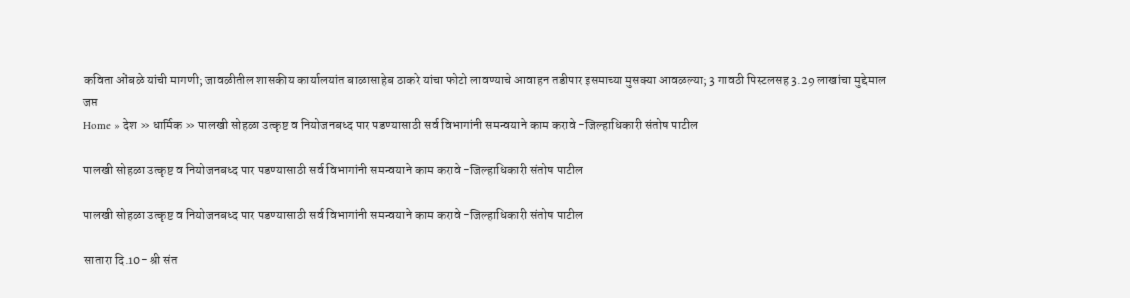कविता ओंबळे यांची मागणी; जावळीतील शासकीय कार्यालयांत बाळासाहेब ठाकरे यांचा फोटो लावण्याचे आवाहन तडीपार इसमाच्या मुसक्या आवळल्या; 3 गावठी पिस्टलसह 3.29 लाखांचा मुद्देमाल जप्त
Home » देश » धार्मिक » पालखी सोहळा उत्कृष्ट व नियोजनबध्द पार पडण्यासाठी सर्व विभागांनी समन्वयाने काम करावे -जिल्हाधिकारी संतोष पाटील

पालखी सोहळा उत्कृष्ट व नियोजनबध्द पार पडण्यासाठी सर्व विभागांनी समन्वयाने काम करावे -जिल्हाधिकारी संतोष पाटील

पालखी सोहळा उत्कृष्ट व नियोजनबध्द पार पडण्यासाठी सर्व विभागांनी समन्वयाने काम करावे -जिल्हाधिकारी संतोष पाटील

सातारा दि.10- श्री संत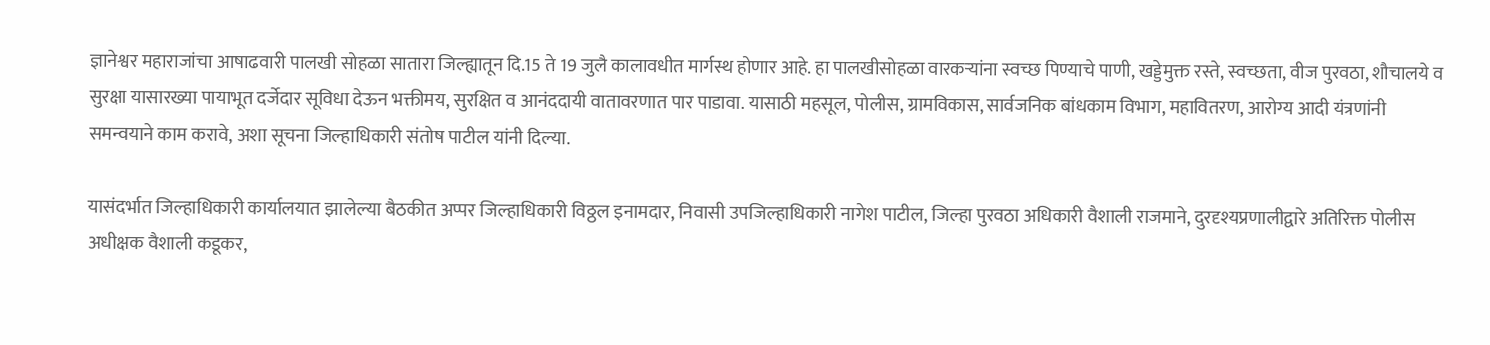ज्ञानेश्वर महाराजांचा आषाढवारी पालखी सोहळा सातारा जिल्ह्यातून दि.15 ते 19 जुलै कालावधीत मार्गस्थ होणार आहे. हा पालखीसोहळा वारकऱ्यांना स्वच्छ पिण्याचे पाणी, खड्डेमुक्त रस्ते, स्वच्छता, वीज पुरवठा, शौचालये व सुरक्षा यासारख्या पायाभूत दर्जेदार सूविधा देऊन भक्तीमय, सुरक्षित व आनंददायी वातावरणात पार पाडावा. यासाठी महसूल, पोलीस, ग्रामविकास, सार्वजनिक बांधकाम विभाग, महावितरण, आरोग्य आदी यंत्रणांनी समन्वयाने काम करावे, अशा सूचना जिल्हाधिकारी संतोष पाटील यांनी दिल्या.

यासंदर्भात जिल्हाधिकारी कार्यालयात झालेल्या बैठकीत अप्पर जिल्हाधिकारी विठ्ठल इनामदार, निवासी उपजिल्हाधिकारी नागेश पाटील, जिल्हा पुरवठा अधिकारी वैशाली राजमाने, दुरदृश्यप्रणालीद्वारे अतिरिक्त पोलीस अधीक्षक वैशाली कडूकर,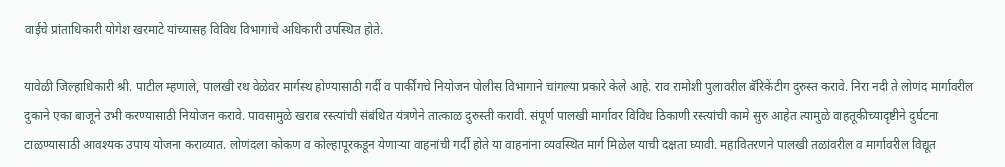वाईचे प्रांताधिकारी योगेश खरमाटे यांच्यासह विविध विभागांचे अधिकारी उपस्थित होते.

यावेळी जिल्हाधिकारी श्री. पाटील म्हणाले, पालखी रथ वेळेवर मार्गस्थ होण्यासाठी गर्दी व पार्कींगचे नियोजन पोलीस विभागाने चांगल्या प्रकारे केले आहे. राव रामोशी पुलावरील बॅरिकेंटीग दुरुस्त करावे. निरा नदी ते लोणंद मार्गावरील दुकाने एका बाजूने उभी करण्यासाठी नियोजन करावे. पावसामुळे खराब रस्त्यांची संबंधित यंत्रणेने तात्काळ दुरुस्ती करावी. संपूर्ण पालखी मार्गावर विविध ठिकाणी रस्त्यांची कामे सुरु आहेत त्यामुळे वाहतूकीच्यादृष्टीने दुर्घटना टाळण्यासाठी आवश्यक उपाय योजना कराव्यात. लोणंदला कोकण व कोल्हापूरकडून येणाऱ्या वाहनांची गर्दी होते या वाहनांना व्यवस्थित मार्ग मिळेल याची दक्षता घ्यावी. महावितरणने पालखी तळांवरील व मार्गावरील विद्यूत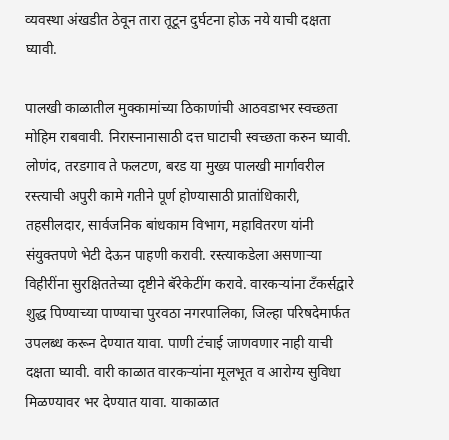व्यवस्था अंखडीत ठेवून तारा तूटून दुर्घटना होऊ नये याची दक्षता घ्यावी.

पालखी काळातील मुक्कामांच्या ठिकाणांची आठवडाभर स्वच्छता मोहिम राबवावी. निरास्नानासाठी दत्त घाटाची स्वच्छता करुन घ्यावी. लोणंद, तरडगाव ते फलटण, बरड या मुख्य पालखी मार्गावरील रस्त्याची अपुरी कामे गतीने पूर्ण होण्यासाठी प्रातांधिकारी, तहसीलदार, सार्वजनिक बांधकाम विभाग, महावितरण यांनी संयुक्तपणे भेटी देऊन पाहणी करावी. रस्त्याकडेला असणाऱ्या विहीरींना सुरक्षिततेच्या दृष्टीने बॅरेकेटींग करावे. वारकऱ्यांना टँकर्सद्वारे शुद्ध पिण्याच्या पाण्याचा पुरवठा नगरपालिका, जिल्हा परिषदेमार्फत उपलब्ध करून देण्यात यावा. पाणी टंचाई जाणवणार नाही याची दक्षता घ्यावी. वारी काळात वारकऱ्यांना मूलभूत व आरोग्य सुविधा मिळण्यावर भर देण्यात यावा. याकाळात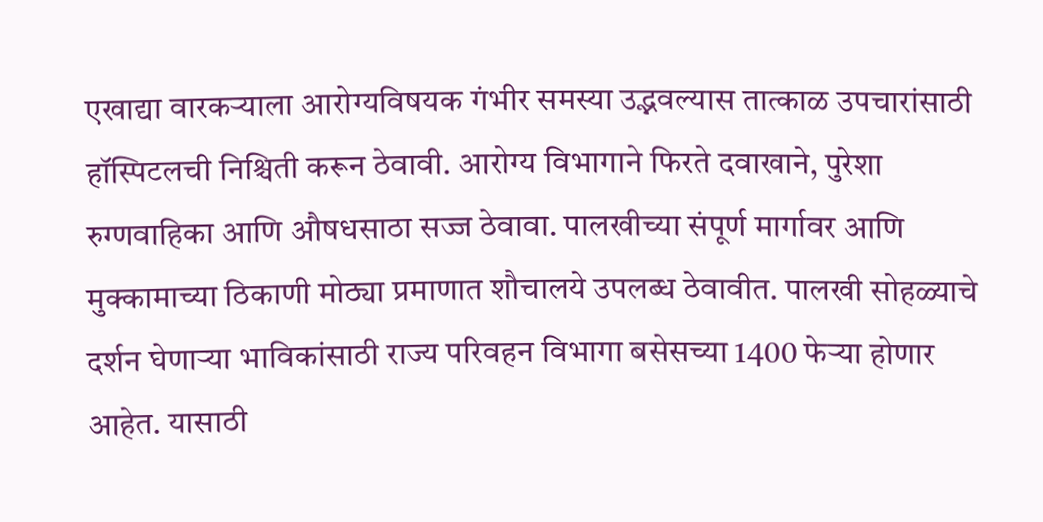एखाद्या वारकऱ्याला आरोग्यविषयक गंभीर समस्या उद्भवल्यास तात्काळ उपचारांसाठी हॉस्पिटलची निश्चिती करून ठेवावी. आरोग्य विभागाने फिरते दवाखाने, पुरेशा रुग्णवाहिका आणि औषधसाठा सज्ज ठेवावा. पालखीच्या संपूर्ण मार्गावर आणि मुक्कामाच्या ठिकाणी मोठ्या प्रमाणात शौचालये उपलब्ध ठेवावीत. पालखी सोहळ्याचे दर्शन घेणाऱ्या भाविकांसाठी राज्य परिवहन विभागा बसेसच्या 1400 फेऱ्या होणार आहेत. यासाठी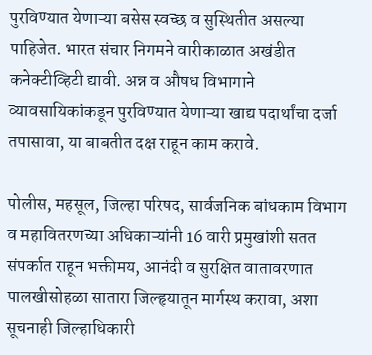पुरविण्यात येणाऱ्या बसेस स्वच्छ व सुस्थितीत असल्या पाहिजेत. भारत संचार निगमने वारीकाळात अखंडीत कनेक्टीव्हिटी द्यावी. अन्न व औषध विभागाने व्यावसायिकांकडून पुरविण्यात येणाऱ्या खाद्य पदार्थांचा दर्जा तपासावा, या बाबतीत दक्ष राहून काम करावे.

पोलीस, महसूल, जिल्हा परिषद, सार्वजनिक बांधकाम विभाग व महावितरणच्या अधिकाऱ्यांनी 16 वारी प्रमुखांशी सतत संपर्कात राहून भक्तीमय, आनंदी व सुरक्षित वातावरणात पालखीसोहळा सातारा‍ जिल्हृयातून मार्गस्थ करावा, अशा सूचनाही जिल्हाधिकारी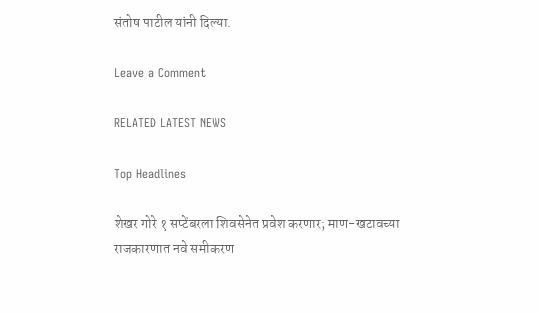संतोष पाटील यांनी दिल्या.

Leave a Comment

RELATED LATEST NEWS

Top Headlines

शेखर गोरे १ सप्टेंबरला शिवसेनेत प्रवेश करणार; माण-खटावच्या राजकारणात नवे समीकरण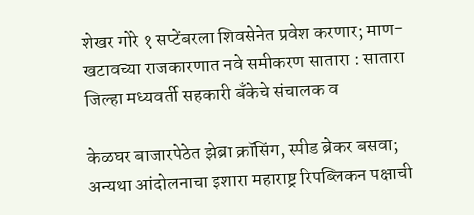शेखर गोरे १ सप्टेंबरला शिवसेनेत प्रवेश करणार; माण-खटावच्या राजकारणात नवे समीकरण सातारा : सातारा जिल्हा मध्यवर्ती सहकारी बँकेचे संचालक व

केळघर बाजारपेठेत झेब्रा क्रॉसिंग, स्पीड ब्रेकर बसवा; अन्यथा आंदोलनाचा इशारा महाराष्ट्र रिपब्लिकन पक्षाची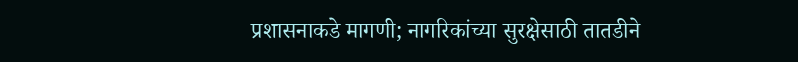प्रशासनाकडे मागणी; नागरिकांच्या सुरक्षेसाठी तातडीने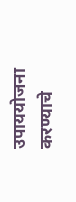उपाययोजना करण्याचे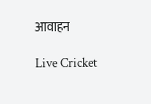आवाहन

Live Cricket